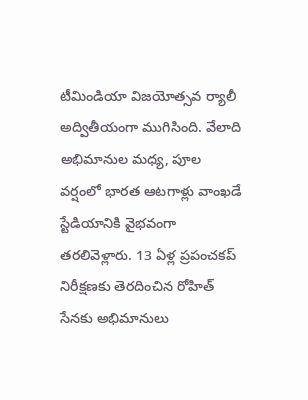టీమిండియా విజయోత్సవ ర్యాలీ అద్వితీయంగా ముగిసింది. వేలాది అభిమానుల మధ్య, పూల వర్షంలో భారత ఆటగాళ్లు వాంఖడే స్టేడియానికి వైభవంగా తరలివెళ్లారు. 13 ఏళ్ల ప్రపంచకప్ నిరీక్షణకు తెరదించిన రోహిత్ సేనకు అభిమానులు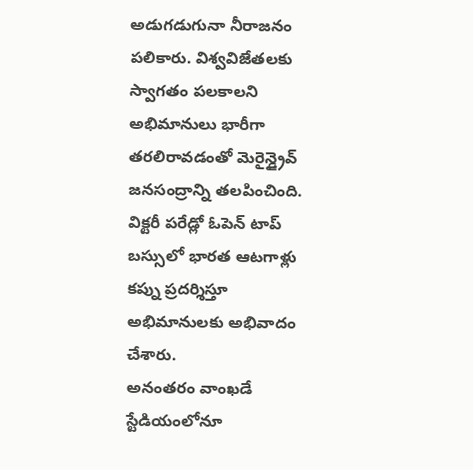అడుగడుగునా నీరాజనం పలికారు. విశ్వవిజేతలకు స్వాగతం పలకాలని అభిమానులు భారీగా తరలిరావడంతో మెరైన్డ్రైవ్ జనసంద్రాన్ని తలపించింది. విక్టరీ పరేడ్లో ఓపెన్ టాప్ బస్సులో భారత ఆటగాళ్లు కప్ను ప్రదర్శిస్తూ అభిమానులకు అభివాదం చేశారు.
అనంతరం వాంఖడే స్టేడియంలోనూ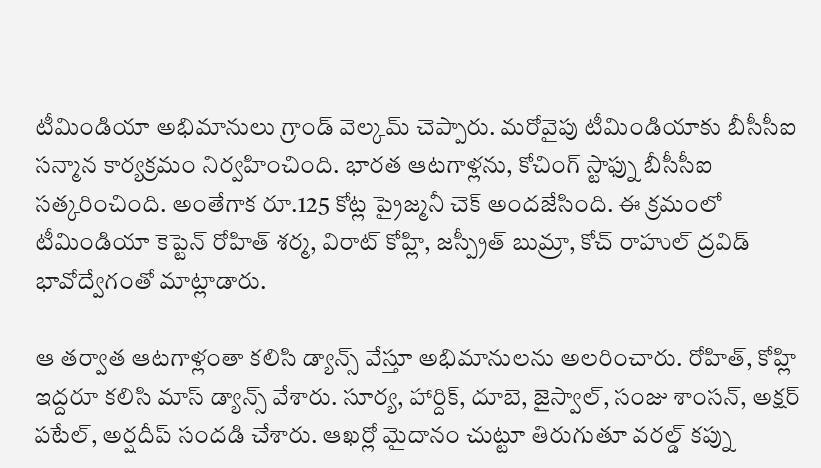టీమిండియా అభిమానులు గ్రాండ్ వెల్కమ్ చెప్పారు. మరోవైపు టీమిండియాకు బీసీసీఐ సన్మాన కార్యక్రమం నిర్వహించింది. భారత ఆటగాళ్లను, కోచింగ్ స్టాఫ్ను బీసీసీఐ సత్కరించింది. అంతేగాక రూ.125 కోట్ల ప్రైజ్మనీ చెక్ అందజేసింది. ఈ క్రమంలో టీమిండియా కెప్టెన్ రోహిత్ శర్మ, విరాట్ కోహ్లి, జస్ప్రీత్ బుమ్రా, కోచ్ రాహుల్ ద్రవిడ్ భావోద్వేగంతో మాట్లాడారు.

ఆ తర్వాత ఆటగాళ్లంతా కలిసి డ్యాన్స్ వేస్తూ అభిమానులను అలరించారు. రోహిత్, కోహ్లి ఇద్దరూ కలిసి మాస్ డ్యాన్స్ వేశారు. సూర్య, హార్దిక్, దూబె, జైస్వాల్, సంజు శాంసన్, అక్షర్ పటేల్, అర్షదీప్ సందడి చేశారు. ఆఖర్లో మైదానం చుట్టూ తిరుగుతూ వరల్డ్ కప్ను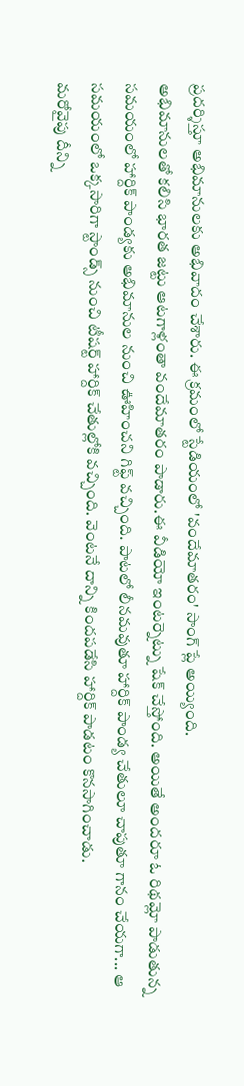ప్రదర్శిస్తూ అభిమానులకు అభివాదం చేశారు. ఈ క్రమంలో స్టేడియంలో 'వందేమాతరం' సాంగ్ ప్లే అయ్యింది.
అభిమానులతో కలిసి భారత జట్టు ఆటగాళ్లంతా వందేమాతరం పాడారు.ఈ వీడియో ఇంటర్నెట్ను షేక్ చేస్తోంది. అయితే అందరూ ఓ రిథమ్లో పాడుతున్న సమయంలో హార్దిక్ పాండ్యకు అభిమానుల నుంచి ఊహించని గిఫ్ట్ వచ్చింది. పాటలో లీనమవుతూ హార్దిక్ పాండ్య చేతులూ చాపుతూ గానం చేయగా... ఆ సమయంలో ఒక్కసారిగా స్టాండ్స్ నుంచి టీషర్ట్ హార్దిక్ చేతుల్లోకి వచ్చింది. వెంటనే దాన్ని కిందపడేసి హార్దిక్ పాడటం కొనసాగించాడు.
మరోవైపు దీన్ని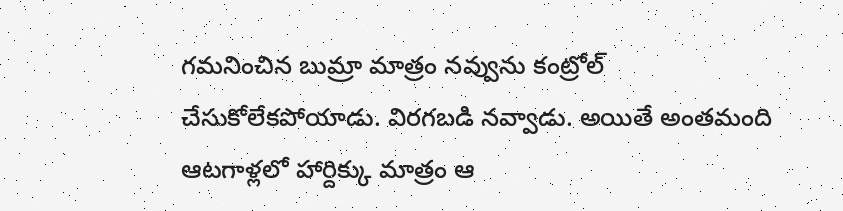గమనించిన బుమ్రా మాత్రం నవ్వును కంట్రోల్ చేసుకోలేకపోయాడు. విరగబడి నవ్వాడు. అయితే అంతమంది ఆటగాళ్లలో హార్దిక్కు మాత్రం ఆ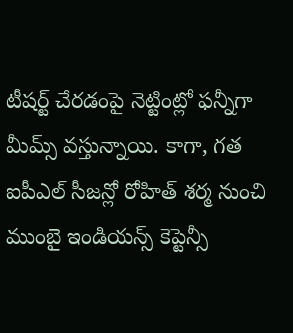టీషర్ట్ చేరడంపై నెట్టింట్లో ఫన్నీగా మీమ్స్ వస్తున్నాయి. కాగా, గత ఐపీఎల్ సీజన్లో రోహిత్ శర్మ నుంచి ముంబై ఇండియన్స్ కెప్టెన్సీ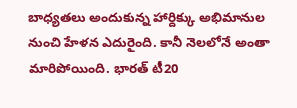బాధ్యతలు అందుకున్న హార్దిక్కు అభిమానుల నుంచి హేళన ఎదురైంది. కానీ నెలలోనే అంతా మారిపోయింది. భారత్ టీ20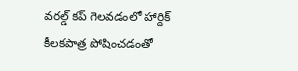వరల్డ్ కప్ గెలవడంలో హార్దిక్ కీలకపాత్ర పోషించడంతో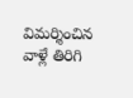విమర్శించిన వాళ్లే తిరిగి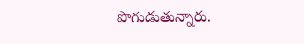పొగుడుతున్నారు.